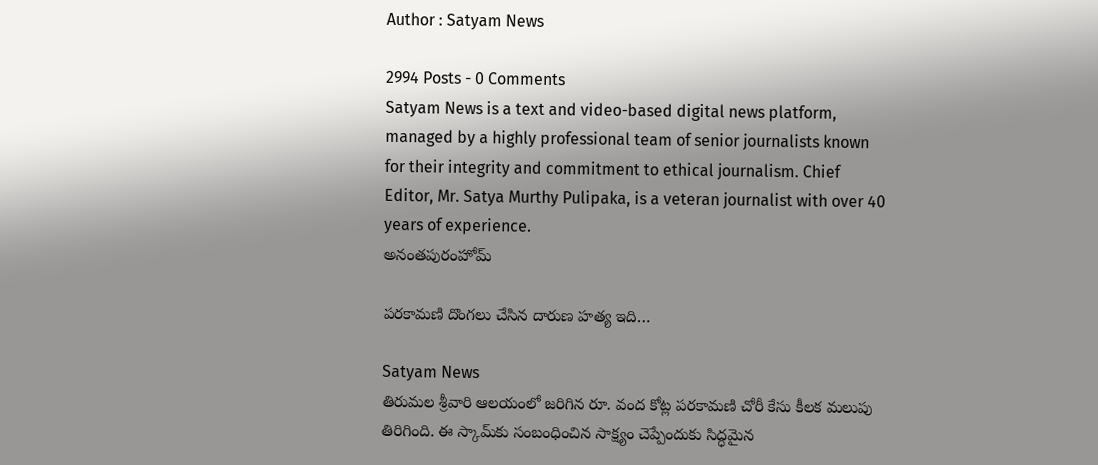Author : Satyam News

2994 Posts - 0 Comments
Satyam News is a text and video-based digital news platform, managed by a highly professional team of senior journalists known for their integrity and commitment to ethical journalism. Chief Editor, Mr. Satya Murthy Pulipaka, is a veteran journalist with over 40 years of experience.
అనంతపురంహోమ్

పరకామణి దొంగలు చేసిన దారుణ హత్య ఇది…

Satyam News
తిరుమల శ్రీవారి ఆలయంలో జరిగిన రూ. వంద కోట్ల పరకామణి చోరీ కేసు కీలక మలుపు తిరిగింది. ఈ స్కామ్‌కు సంబంధించిన సాక్ష్యం చెప్పేందుకు సిద్ధమైన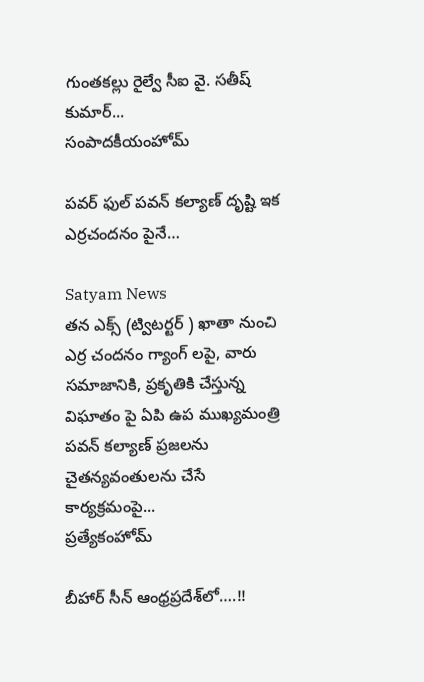గుంతకల్లు రైల్వే సీఐ వై. సతీష్ కుమార్...
సంపాదకీయంహోమ్

పవర్ ఫుల్ పవన్ కల్యాణ్ దృష్టి ఇక ఎర్రచందనం పైనే…

Satyam News
తన ఎక్స్ (ట్విటర్టర్ ) ఖాతా నుంచి ఎర్ర చందనం గ్యాంగ్ లపై, వారు సమాజానికి, ప్రకృతికి చేస్తున్న విఘాతం పై ఏపి ఉప ముఖ్యమంత్రి పవన్ కల్యాణ్ ప్రజలను చైతన్యవంతులను చేసే కార్యక్రమంపై...
ప్రత్యేకంహోమ్

బీహార్‌ సీన్‌ ఆంధ్రప్రదేశ్‌లో….!!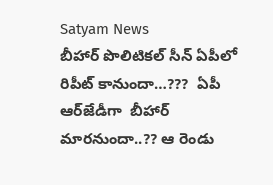Satyam News
బీహార్‌ పొలిటికల్‌ సీన్‌ ఏపీలో రిపీట్‌ కానుందా…???  ఏపీ ఆర్‌జేడీగా  బీహార్‌ మారనుందా..?? ఆ రెండు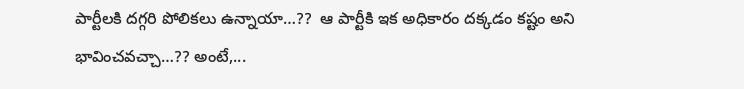పార్టీలకి దగ్గరి పోలికలు ఉన్నాయా…??  ఆ పార్టీకి ఇక అధికారం దక్కడం కష్టం అని భావించవచ్చా…?? అంటే,...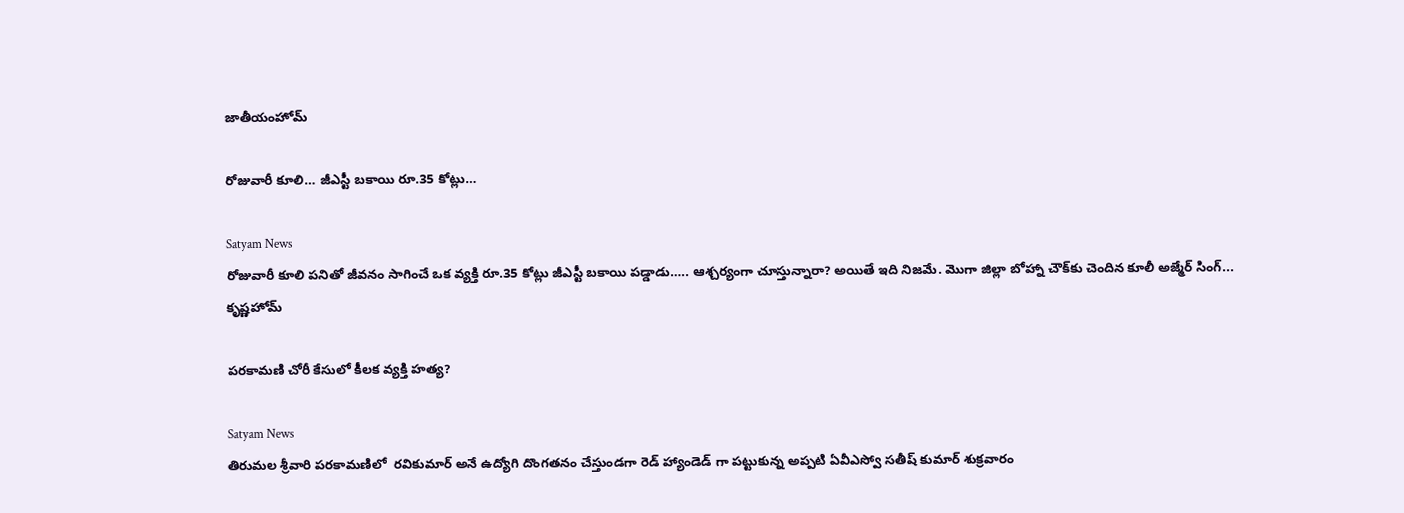జాతీయంహోమ్

రోజువారీ కూలి… జీఎస్టీ బకాయి రూ.35 కోట్లు…

Satyam News
రోజువారీ కూలి పనితో జీవనం సాగించే ఒక వ్యక్తి రూ.35 కోట్లు జీఎస్టీ బకాయి పడ్డాడు….. ఆశ్చర్యంగా చూస్తున్నారా? అయితే ఇది నిజమే. మొగా జిల్లా బోహ్నా చౌక్‌కు చెందిన కూలీ అజ్మేర్ సింగ్...
కృష్ణహోమ్

ప‌రకామ‌ణి చోరీ కేసులో కీలక వ్యక్తి హత్య?

Satyam News
తిరుమల శ్రీవారి ప‌ర‌కామ‌ణిలో  ర‌వికుమార్ అనే ఉద్యోగి దొంగ‌త‌నం చేస్తుండ‌గా రెడ్ హ్యాండెడ్ గా ప‌ట్టుకున్న అప్పటి ఏవీఎస్వో సతీష్ కుమార్ శుక్ర‌వారం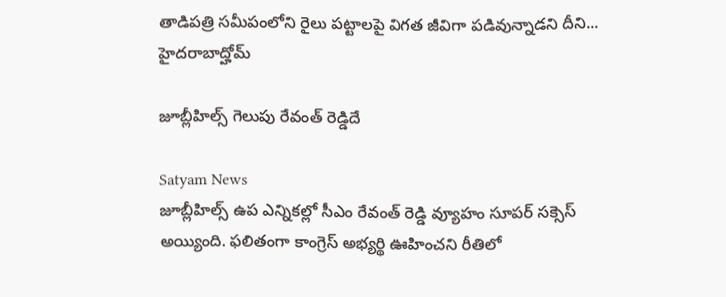తాడిప‌త్రి స‌మీపంలోని రైలు ప‌ట్టాల‌పై విగ‌త జీవిగా ప‌డివున్నాడ‌ని దీని...
హైదరాబాద్హోమ్

జూబ్లీహిల్స్ గెలుపు రేవంత్ రెడ్డిదే

Satyam News
జూబ్లీహిల్స్ ఉప ఎన్నికల్లో సీఎం రేవంత్ రెడ్డి వ్యూహం సూపర్ సక్సెస్ అయ్యింది. ఫలితంగా కాంగ్రెస్ అభ్యర్థి ఊహించని రీతిలో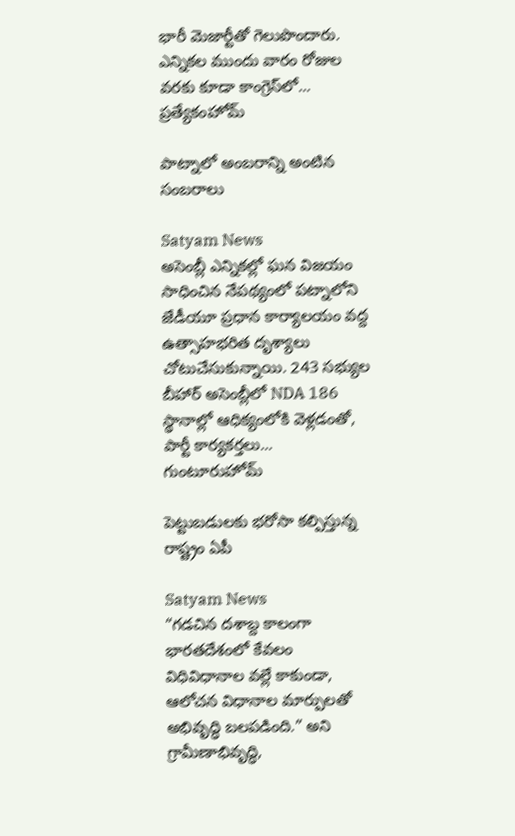భారీ మెజార్టీతో గెలుపొందారు. ఎన్నికల ముందు వారం రోజుల వరకు కూడా కాంగ్రెస్‌లో...
ప్రత్యేకంహోమ్

పాట్నాలో అంబరాన్ని అంటిన సంబరాలు

Satyam News
అసెంబ్లీ ఎన్నికల్లో ఘన విజయం సాధించిన నేపథ్యంలో పట్నాలోని జేడీయూ ప్రధాన కార్యాలయం వద్ద ఉత్సాహభరిత దృశ్యాలు చోటుచేసుకున్నాయి. 243 సభ్యుల బీహార్ అసెంబ్లీలో NDA 186 స్థానాల్లో ఆధిక్యంలోకి వెళ్లడంతో, పార్టీ కార్యకర్తలు...
గుంటూరుహోమ్

పెట్టుబడులకు భరోసా కల్పిస్తున్న రాష్ట్రం ఏపీ

Satyam News
“గడచిన దశాబ్ద కాలంగా భారతదేశంలో కేవలం విధివిధానాల వల్లే కాకుండా, ఆలోచన విధానాల మార్పులతో అభివృద్ధి బలపడింది.” అని గ్రామీణాభివృద్ధి,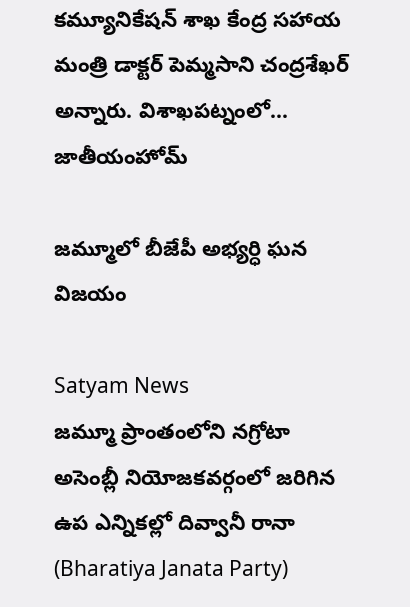కమ్యూనికేషన్ శాఖ కేంద్ర సహాయ మంత్రి డాక్టర్ పెమ్మసాని చంద్రశేఖర్ అన్నారు. విశాఖపట్నంలో...
జాతీయంహోమ్

జమ్మూలో బీజేపీ అభ్యర్ధి ఘన విజయం

Satyam News
జమ్మూ ప్రాంతంలోని నగ్రోటా అసెంబ్లీ నియోజకవర్గంలో జరిగిన ఉప ఎన్నికల్లో దివ్వానీ రానా (Bharatiya Janata Party)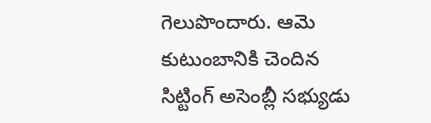గెలుపొందారు. ఆమె కుటుంబానికి చెందిన సిట్టింగ్ అసెంబ్లీ సభ్యుడు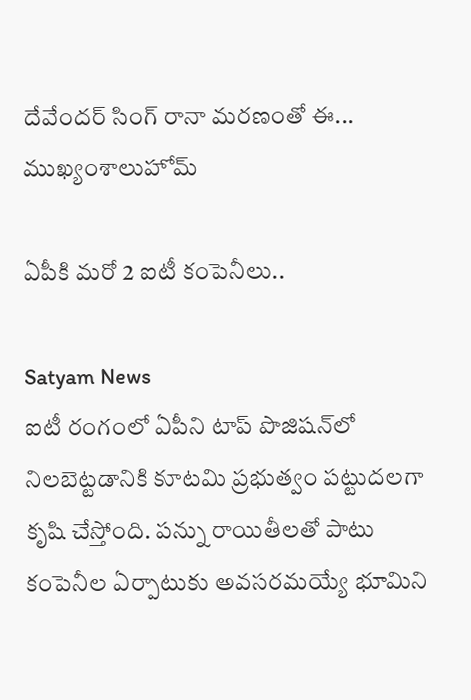దేవేందర్ సింగ్ రానా మరణంతో ఈ...
ముఖ్యంశాలుహోమ్

ఏపీకి మరో 2 ఐటీ కంపెనీలు..

Satyam News
ఐటీ రంగంలో ఏపీని టాప్‌ పొజిషన్‌లో నిలబెట్టడానికి కూటమి ప్రభుత్వం పట్టుదలగా కృషి చేస్తోంది. పన్ను రాయితీలతో పాటు కంపెనీల ఏర్పాటుకు అవసరమయ్యే భూమిని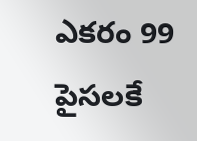ఎకరం 99 పైసలకే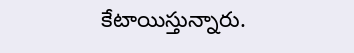కేటాయిస్తున్నారు.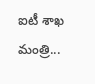ఐటీ శాఖ మంత్రి...